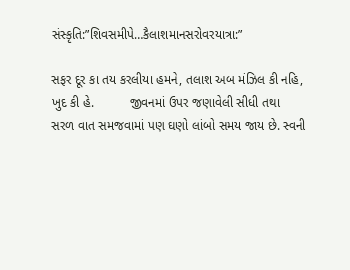સંસ્કૃતિ:”શિવસમીપે…કૈલાશમાનસરોવરયાત્રા:”

સફર દૂર કા તય કરલીયા હમને, તલાશ અબ મંઝિલ કી નહિ, ખુદ કી હે.          જીવનમાં ઉપર જણાવેલી સીધી તથા સરળ વાત સમજવામાં પણ ઘણો લાંબો સમય જાય છે. સ્વની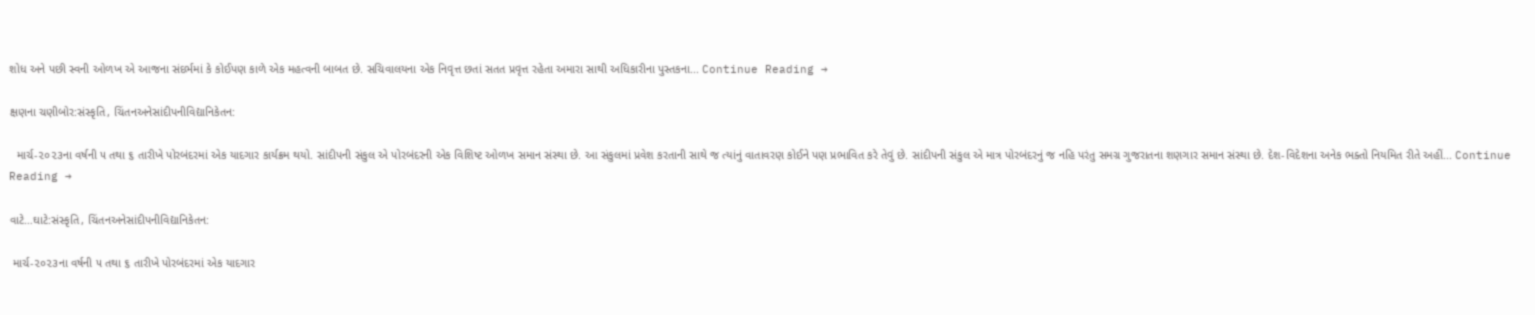શોધ અને પછી સ્વની ઓળખ એ આજના સંદર્ભમાં કે કોઈપણ કાળે એક મહત્વની બાબત છે. સચિવાલયના એક નિવૃત્ત છતાં સતત પ્રવૃત્ત રહેતા અમારા સાથી અધિકારીના પુસ્તકના... Continue Reading →

ક્ષણના ચણીબોર:સંસ્કૃતિ, ચિંતનઅનેસાંદીપનીવિદ્યાનિકેતન:

  માર્ચ-૨૦૨૩ના વર્ષની ૫ તથા ૬ તારીખે પોરબંદરમાં એક યાદગાર કાર્યક્રમ થયો. સાંદીપની સંકુલ એ પોરબંદરની એક વિશિષ્ટ ઓળખ સમાન સંસ્થા છે. આ સંકુલમાં પ્રવેશ કરતાની સાથે જ ત્યાંનું વાતાવરણ કોઈને પણ પ્રભાવિત કરે તેવું છે. સાંદીપની સંકુલ એ માત્ર પોરબંદરનું જ નહિ પરંતુ સમગ્ર ગુજરાતના શણગાર સમાન સંસ્થા છે. દેશ-વિદેશના અનેક ભક્તો નિયમિત રીતે અહીં... Continue Reading →

વાટે…ઘાટે:સંસ્કૃતિ, ચિંતનઅનેસાંદીપનીવિદ્યાનિકેતન:

 માર્ચ-૨૦૨૩ના વર્ષની ૫ તથા ૬ તારીખે પોરબંદરમાં એક યાદગાર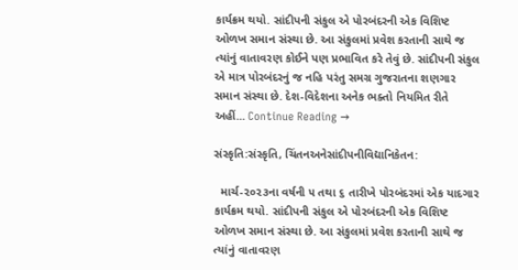કાર્યક્રમ થયો. સાંદીપની સંકુલ એ પોરબંદરની એક વિશિષ્ટ ઓળખ સમાન સંસ્થા છે. આ સંકુલમાં પ્રવેશ કરતાની સાથે જ ત્યાંનું વાતાવરણ કોઈને પણ પ્રભાવિત કરે તેવું છે. સાંદીપની સંકુલ એ માત્ર પોરબંદરનું જ નહિ પરંતુ સમગ્ર ગુજરાતના શણગાર સમાન સંસ્થા છે. દેશ-વિદેશના અનેક ભક્તો નિયમિત રીતે અહીં... Continue Reading →

સંસ્કૃતિ:સંસ્કૃતિ, ચિંતનઅનેસાંદીપનીવિદ્યાનિકેતન:

  માર્ચ-૨૦૨૩ના વર્ષની ૫ તથા ૬ તારીખે પોરબંદરમાં એક યાદગાર કાર્યક્રમ થયો. સાંદીપની સંકુલ એ પોરબંદરની એક વિશિષ્ટ ઓળખ સમાન સંસ્થા છે. આ સંકુલમાં પ્રવેશ કરતાની સાથે જ ત્યાંનું વાતાવરણ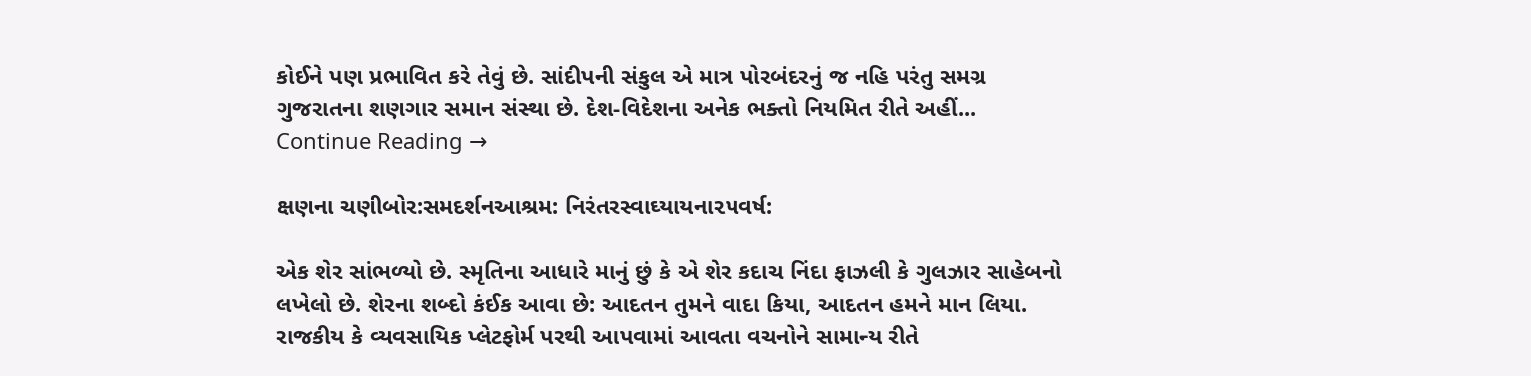કોઈને પણ પ્રભાવિત કરે તેવું છે. સાંદીપની સંકુલ એ માત્ર પોરબંદરનું જ નહિ પરંતુ સમગ્ર ગુજરાતના શણગાર સમાન સંસ્થા છે. દેશ-વિદેશના અનેક ભક્તો નિયમિત રીતે અહીં... Continue Reading →

ક્ષણના ચણીબોર:સમદર્શનઆશ્રમ: નિરંતરસ્વાઘ્યાયના૨૫વર્ષ:

એક શેર સાંભળ્યો છે. સ્મૃતિના આધારે માનું છું કે એ શેર કદાચ નિંદા ફાઝલી કે ગુલઝાર સાહેબનો લખેલો છે. શેરના શબ્દો કંઈક આવા છે: આદતન તુમને વાદા કિયા, આદતન હમને માન લિયા.          રાજકીય કે વ્યવસાયિક પ્લેટફોર્મ પરથી આપવામાં આવતા વચનોને સામાન્ય રીતે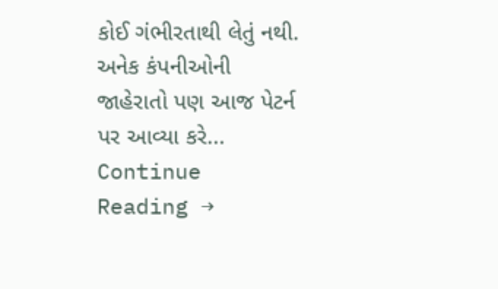કોઈ ગંભીરતાથી લેતું નથી. અનેક કંપનીઓની જાહેરાતો પણ આજ પેટર્ન પર આવ્યા કરે... Continue Reading →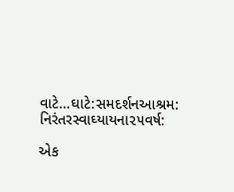વાટે…ઘાટે:સમદર્શનઆશ્રમ: નિરંતરસ્વાઘ્યાયના૨૫વર્ષ:

એક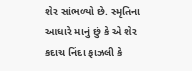શેર સાંભળ્યો છે. સ્મૃતિના આધારે માનું છું કે એ શેર કદાચ નિંદા ફાઝલી કે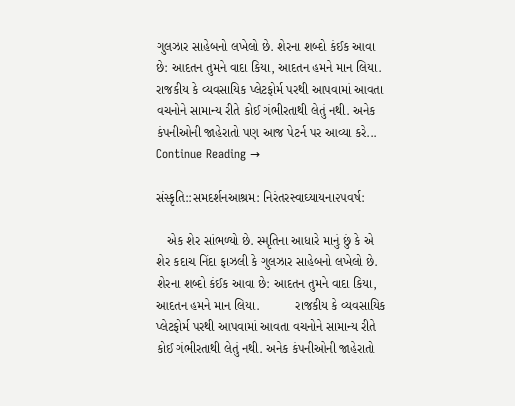ગુલઝાર સાહેબનો લખેલો છે. શેરના શબ્દો કંઈક આવા છે: આદતન તુમને વાદા કિયા, આદતન હમને માન લિયા.          રાજકીય કે વ્યવસાયિક પ્લેટફોર્મ પરથી આપવામાં આવતા વચનોને સામાન્ય રીતે કોઈ ગંભીરતાથી લેતું નથી. અનેક કંપનીઓની જાહેરાતો પણ આજ પેટર્ન પર આવ્યા કરે... Continue Reading →

સંસ્કૃતિ::સમદર્શનઆશ્રમ: નિરંતરસ્વાઘ્યાયના૨૫વર્ષ:

   એક શેર સાંભળ્યો છે. સ્મૃતિના આધારે માનું છું કે એ શેર કદાચ નિંદા ફાઝલી કે ગુલઝાર સાહેબનો લખેલો છે. શેરના શબ્દો કંઈક આવા છે: આદતન તુમને વાદા કિયા, આદતન હમને માન લિયા.          રાજકીય કે વ્યવસાયિક પ્લેટફોર્મ પરથી આપવામાં આવતા વચનોને સામાન્ય રીતે કોઈ ગંભીરતાથી લેતું નથી. અનેક કંપનીઓની જાહેરાતો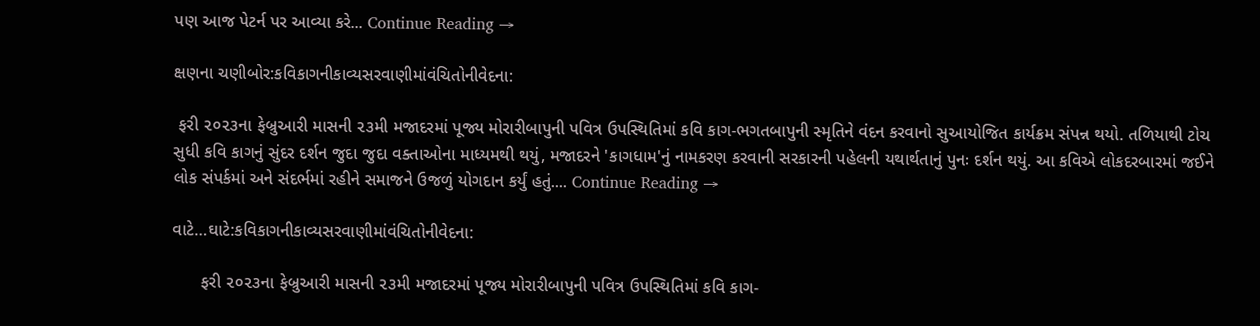પણ આજ પેટર્ન પર આવ્યા કરે... Continue Reading →

ક્ષણના ચણીબોર:કવિકાગનીકાવ્યસરવાણીમાંવંચિતોનીવેદના:

 ફરી ૨૦૨૩ના ફેબ્રુઆરી માસની ૨૩મી મજાદરમાં પૂજ્ય મોરારીબાપુની પવિત્ર ઉપસ્થિતિમાં કવિ કાગ-ભગતબાપુની સ્મૃતિને વંદન કરવાનો સુઆયોજિત કાર્યક્રમ સંપન્ન થયો. તળિયાથી ટોચ સુધી કવિ કાગનું સુંદર દર્શન જુદા જુદા વક્તાઓના માધ્યમથી થયું, મજાદરને 'કાગધામ'નું નામકરણ કરવાની સરકારની પહેલની યથાર્થતાનું પુનઃ દર્શન થયું. આ કવિએ લોકદરબારમાં જઈને લોક સંપર્કમાં અને સંદર્ભમાં રહીને સમાજને ઉજળું યોગદાન કર્યું હતું.... Continue Reading →

વાટે…ઘાટે:કવિકાગનીકાવ્યસરવાણીમાંવંચિતોનીવેદના:

      ફરી ૨૦૨૩ના ફેબ્રુઆરી માસની ૨૩મી મજાદરમાં પૂજ્ય મોરારીબાપુની પવિત્ર ઉપસ્થિતિમાં કવિ કાગ-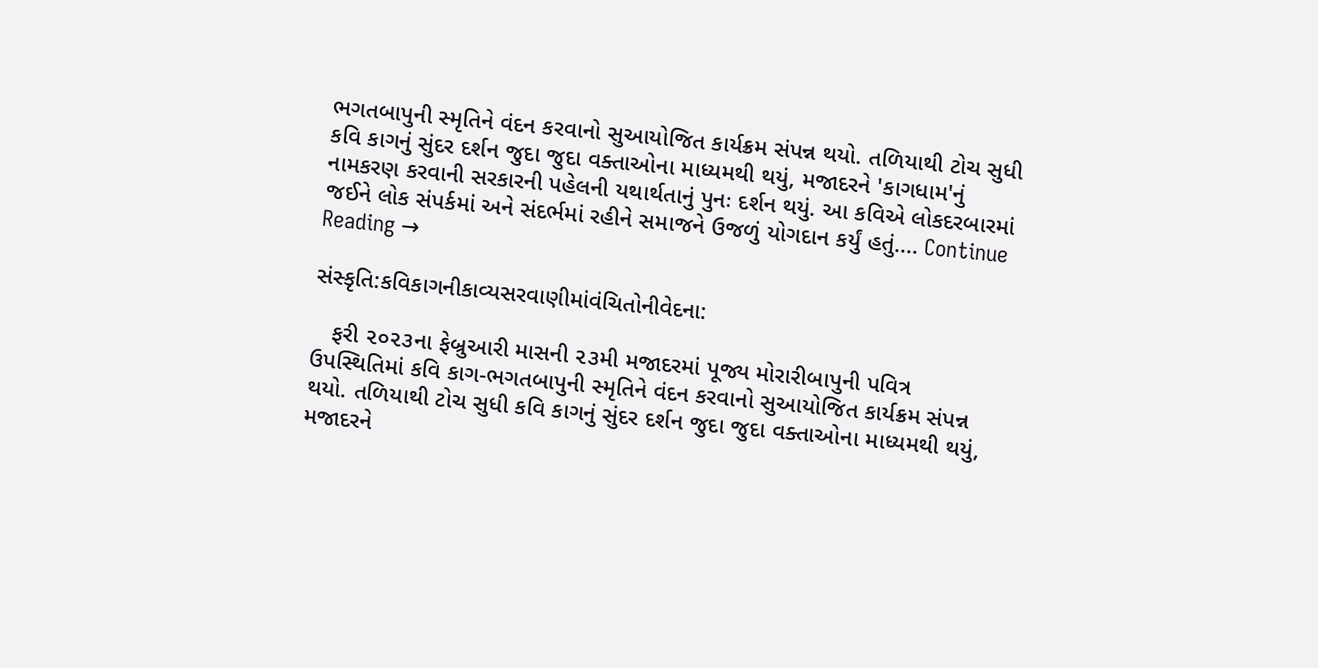ભગતબાપુની સ્મૃતિને વંદન કરવાનો સુઆયોજિત કાર્યક્રમ સંપન્ન થયો. તળિયાથી ટોચ સુધી કવિ કાગનું સુંદર દર્શન જુદા જુદા વક્તાઓના માધ્યમથી થયું, મજાદરને 'કાગધામ'નું નામકરણ કરવાની સરકારની પહેલની યથાર્થતાનું પુનઃ દર્શન થયું. આ કવિએ લોકદરબારમાં જઈને લોક સંપર્કમાં અને સંદર્ભમાં રહીને સમાજને ઉજળું યોગદાન કર્યું હતું.... Continue Reading →

સંસ્કૃતિ:કવિકાગનીકાવ્યસરવાણીમાંવંચિતોનીવેદના:

   ફરી ૨૦૨૩ના ફેબ્રુઆરી માસની ૨૩મી મજાદરમાં પૂજ્ય મોરારીબાપુની પવિત્ર ઉપસ્થિતિમાં કવિ કાગ-ભગતબાપુની સ્મૃતિને વંદન કરવાનો સુઆયોજિત કાર્યક્રમ સંપન્ન થયો. તળિયાથી ટોચ સુધી કવિ કાગનું સુંદર દર્શન જુદા જુદા વક્તાઓના માધ્યમથી થયું, મજાદરને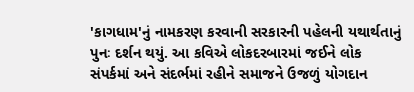'કાગધામ'નું નામકરણ કરવાની સરકારની પહેલની યથાર્થતાનું પુનઃ દર્શન થયું. આ કવિએ લોકદરબારમાં જઈને લોક સંપર્કમાં અને સંદર્ભમાં રહીને સમાજને ઉજળું યોગદાન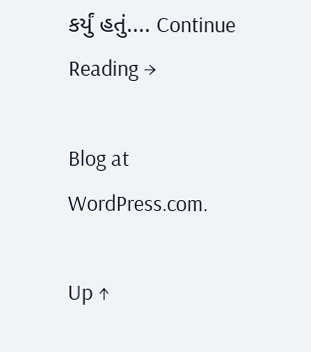કર્યું હતું.... Continue Reading →

Blog at WordPress.com.

Up ↑